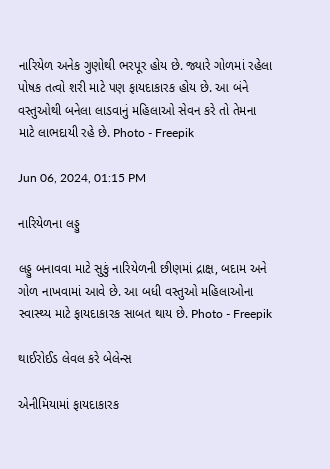નારિયેળ અનેક ગુણોથી ભરપૂર હોય છે. જ્યારે ગોળમાં રહેલા પોષક તત્વો શરી માટે પણ ફાયદાકારક હોય છે. આ બંને વસ્તુઓથી બનેલા લાડવાનું મહિલાઓ સેવન કરે તો તેમના માટે લાભદાયી રહે છે. Photo - Freepik

Jun 06, 2024, 01:15 PM

નારિયેળના લડ્ડુ

લડ્ડુ બનાવવા માટે સુકું નારિયેળની છીણમાં દ્રાક્ષ, બદામ અને ગોળ નાખવામાં આવે છે. આ બધી વસ્તુઓ મહિલાઓના સ્વાસ્થ્ય માટે ફાયદાકારક સાબત થાય છે. Photo - Freepik

થાઈરોઈડ લેવલ કરે બેલેન્સ

એનીમિયામાં ફાયદાકારક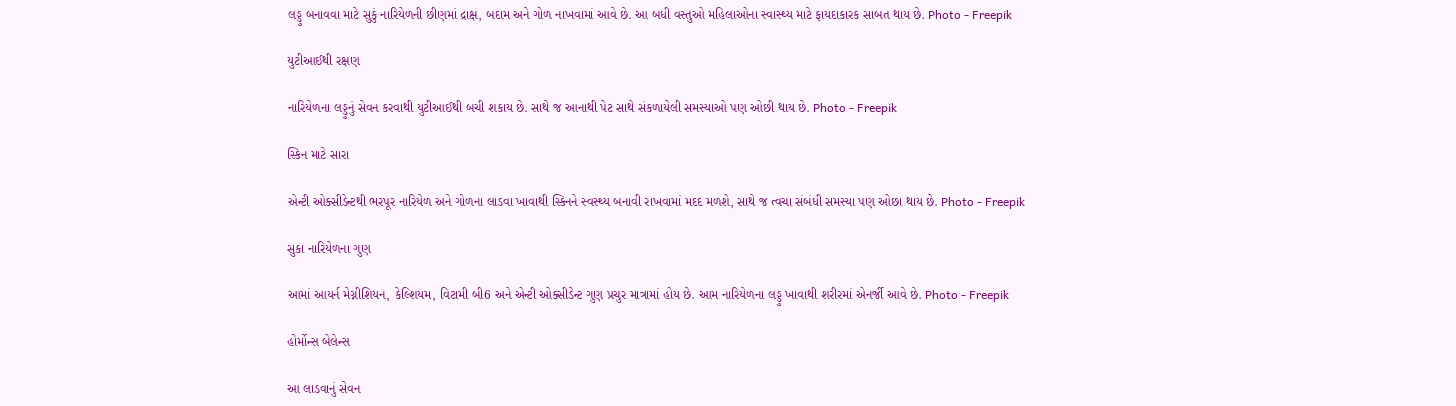લડ્ડુ બનાવવા માટે સુકું નારિયેળની છીણમાં દ્રાક્ષ, બદામ અને ગોળ નાખવામાં આવે છે. આ બધી વસ્તુઓ મહિલાઓના સ્વાસ્થ્ય માટે ફાયદાકારક સાબત થાય છે. Photo - Freepik

યુટીઆઈથી રક્ષણ

નારિયેળના લડ્ડુનું સેવન કરવાથી યુટીઆઈથી બચી શકાય છે. સાથે જ આનાથી પેટ સાથે સંકળાયેલી સમસ્યાઓ પણ ઓછી થાય છે. Photo - Freepik

સ્કિન માટે સારા

એન્ટી ઓક્સીડેન્ટથી ભરપૂર નારિયેળ અને ગોળના લાડવા ખાવાથી સ્કિનને સ્વસ્થ્ય બનાવી રાખવામાં મદદ મળશે, સાથે જ ત્વચા સંબંધી સમસ્યા પણ ઓછા થાય છે. Photo - Freepik

સુકા નારિયેળના ગુણ

આમાં આયર્ન મેગ્નીશિયન, કેલ્શિયમ, વિટામી બી6 અને એન્ટી ઓક્સીડેન્ટ ગુણ પ્રચુર માત્રામાં હોય છે. આમ નારિયેળના લડ્ડુ ખાવાથી શરીરમાં એનર્જી આવે છે. Photo - Freepik

હોર્મોન્સ બેલેન્સ

આ લાડવાનું સેવન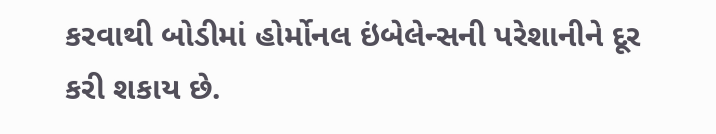કરવાથી બોડીમાં હોર્મોનલ ઇંબેલેન્સની પરેશાનીને દૂર કરી શકાય છે.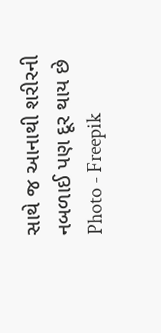સાથે જ આનાથી શરીરની નબળાઈ પણ દૂર થાય છે Photo - Freepik